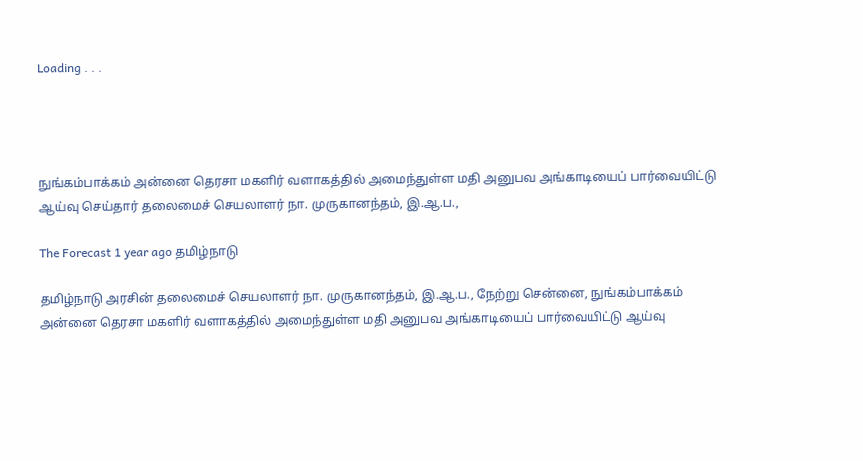Loading . . .




நுங்கம்பாக்கம் அன்னை தெரசா மகளிர் வளாகத்தில் அமைந்துள்ள மதி அனுபவ அங்காடியைப் பார்வையிட்டு ஆய்வு செய்தார் தலைமைச் செயலாளர் நா. முருகானந்தம், இ.ஆ.ப.,

The Forecast 1 year ago தமிழ்நாடு

தமிழ்நாடு அரசின் தலைமைச் செயலாளர் நா. முருகானந்தம், இ.ஆ.ப., நேற்று சென்னை, நுங்கம்பாக்கம் அன்னை தெரசா மகளிர் வளாகத்தில் அமைந்துள்ள மதி அனுபவ அங்காடியைப் பார்வையிட்டு ஆய்வு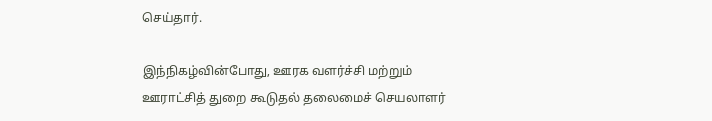செய்தார்.

இந்நிகழ்வின்போது, ஊரக வளர்ச்சி மற்றும் ஊராட்சித் துறை கூடுதல் தலைமைச் செயலாளர்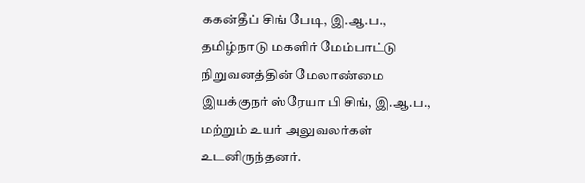ககன்தீப் சிங் பேடி, இ.ஆ.ப., தமிழ்நாடு மகளிர் மேம்பாட்டு நிறுவனத்தின் மேலாண்மை இயக்குநர் ஸ்ரேயா பி சிங், இ.ஆ.ப., மற்றும் உயர் அலுவலர்கள் உடனிருந்தனர்.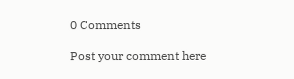0 Comments

Post your comment here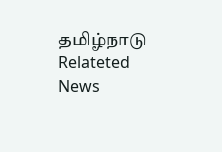தமிழ்நாடு Relateted News